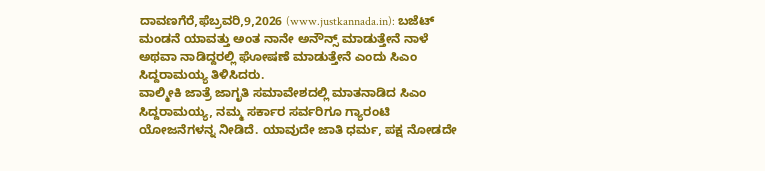ದಾವಣಗೆರೆ,ಫೆಬ್ರವರಿ,9,2026 (www.justkannada.in): ಬಜೆಟ್ ಮಂಡನೆ ಯಾವತ್ತು ಅಂತ ನಾನೇ ಅನೌನ್ಸ್ ಮಾಡುತ್ತೇನೆ ನಾಳೆ ಅಥವಾ ನಾಡಿದ್ದರಲ್ಲಿ ಘೋಷಣೆ ಮಾಡುತ್ತೇನೆ ಎಂದು ಸಿಎಂ ಸಿದ್ದರಾಮಯ್ಯ ತಿಳಿಸಿದರು.
ವಾಲ್ಮೀಕಿ ಜಾತ್ರೆ ಜಾಗೃತಿ ಸಮಾವೇಶದಲ್ಲಿ ಮಾತನಾಡಿದ ಸಿಎಂ ಸಿದ್ದರಾಮಯ್ಯ, ನಮ್ಮ ಸರ್ಕಾರ ಸರ್ವರಿಗೂ ಗ್ಯಾರಂಟಿ ಯೋಜನೆಗಳನ್ನ ನೀಡಿದೆ. ಯಾವುದೇ ಜಾತಿ ಧರ್ಮ, ಪಕ್ಷ ನೋಡದೇ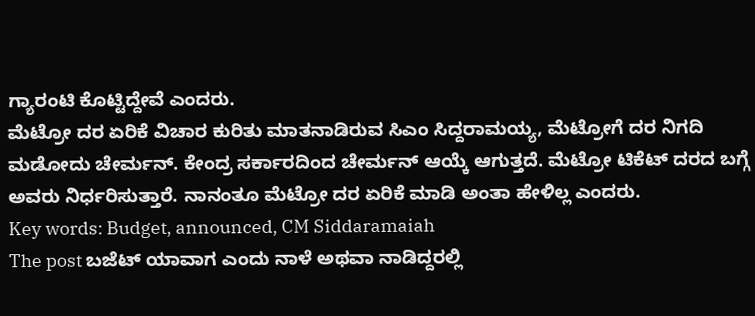ಗ್ಯಾರಂಟಿ ಕೊಟ್ಟಿದ್ದೇವೆ ಎಂದರು.
ಮೆಟ್ರೋ ದರ ಏರಿಕೆ ವಿಚಾರ ಕುರಿತು ಮಾತನಾಡಿರುವ ಸಿಎಂ ಸಿದ್ದರಾಮಯ್ಯ, ಮೆಟ್ರೋಗೆ ದರ ನಿಗದಿ ಮಡೋದು ಚೇರ್ಮನ್. ಕೇಂದ್ರ ಸರ್ಕಾರದಿಂದ ಚೇರ್ಮನ್ ಆಯ್ಕೆ ಆಗುತ್ತದೆ. ಮೆಟ್ರೋ ಟಿಕೆಟ್ ದರದ ಬಗ್ಗೆ ಅವರು ನಿರ್ಧರಿಸುತ್ತಾರೆ. ನಾನಂತೂ ಮೆಟ್ರೋ ದರ ಏರಿಕೆ ಮಾಡಿ ಅಂತಾ ಹೇಳಿಲ್ಲ ಎಂದರು.
Key words: Budget, announced, CM Siddaramaiah
The post ಬಜೆಟ್ ಯಾವಾಗ ಎಂದು ನಾಳೆ ಅಥವಾ ನಾಡಿದ್ದರಲ್ಲಿ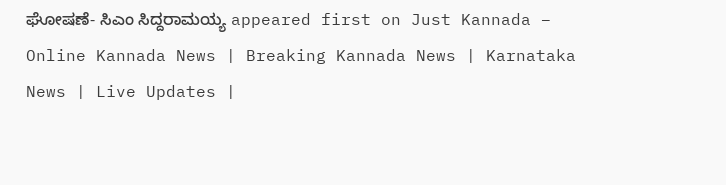ಘೋಷಣೆ- ಸಿಎಂ ಸಿದ್ದರಾಮಯ್ಯ appeared first on Just Kannada – Online Kannada News | Breaking Kannada News | Karnataka News | Live Updates |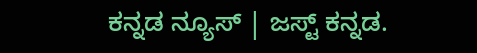ಕನ್ನಡ ನ್ಯೂಸ್ | ಜಸ್ಟ್ ಕನ್ನಡ.